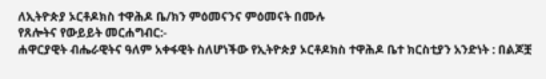ለኢትዮጵያ ኦርቶዶክስ ተዋሕዶ ቤ/ክን ምዕመናንና ምዕመናት በሙሉ
የጸሎትና የውይይት መርሐግብር:-
ሐዋርያዊት ብሔራዊትና ዓለም አቀፋዊት ስለሆነችው የኢትዮጵያ ኦርቶዶክስ ተዋሕዶ ቤተ ክርስቲያን አንድነት : በልጆቿ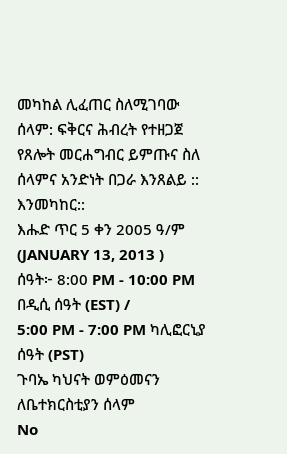መካከል ሊፈጠር ስለሚገባው ሰላም: ፍቅርና ሕብረት የተዘጋጀ የጸሎት መርሐግብር ይምጡና ስለ ሰላምና አንድነት በጋራ እንጸልይ :: እንመካከር::
እሑድ ጥር 5 ቀን 2005 ዓ/ም (JANUARY 13, 2013 )
ሰዓት፦ 8:00 PM - 10:00 PM በዲሲ ሰዓት (EST) /
5:00 PM - 7:00 PM ካሊፎርኒያ ሰዓት (PST)
ጉባኤ ካህናት ወምዕመናን ለቤተክርስቲያን ሰላም
No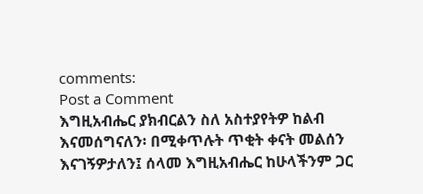comments:
Post a Comment
እግዚአብሔር ያክብርልን ስለ አስተያየትዎ ከልብ እናመሰግናለን፡ በሚቀጥሉት ጥቂት ቀናት መልሰን እናገኝዎታለን፤ ሰላመ እግዚአብሔር ከሁላችንም ጋር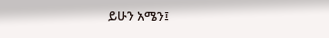ይሁን አሜን፤